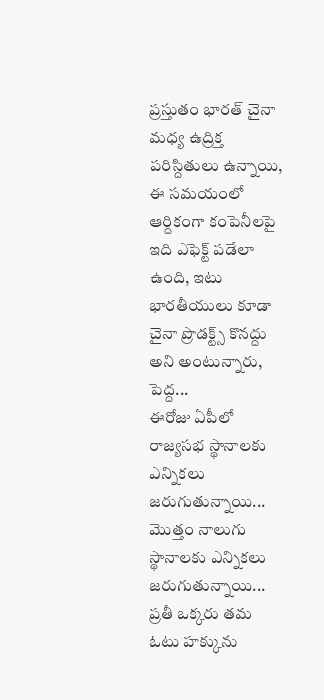ప్రస్తుతం భారత్ చైనా మధ్య ఉద్రిక్త పరిస్దితులు ఉన్నాయి, ఈ సమయంలో ఆర్దికంగా కంపెనీలపై ఇది ఎఫెక్ట్ పడేలా ఉంది, ఇటు భారతీయులు కూడా చైనా ప్రొడక్ట్స్ కొనద్దు అని అంటున్నారు, పెద్ద...
ఈరోజు ఏపీలో రాజ్యసభ స్థానాలకు ఎన్నికలు జరుగుతున్నాయి... మొత్తం నాలుగు స్థానాలకు ఎన్నికలు జరుగుతున్నాయి... ప్రతీ ఒక్కరు తమ ఓటు హక్కును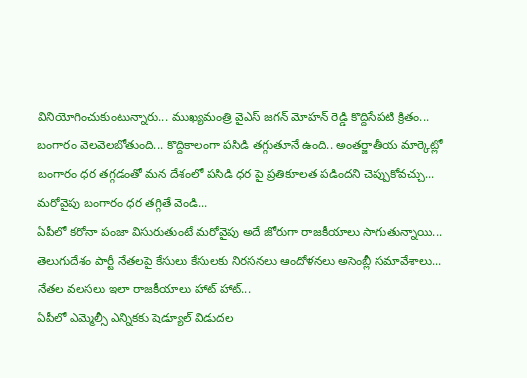వినియోగించుకుంటున్నారు... ముఖ్యమంత్రి వైఎస్ జగన్ మోహన్ రెడ్డి కొద్దిసేపటి క్రితం...
బంగారం వెలవెలబోతుంది... కొద్దికాలంగా పసిడి తగ్గుతూనే ఉంది.. అంతర్జాతీయ మార్కెట్లో బంగారం ధర తగ్గడంతో మన దేశంలో పసిడి ధర పై ప్రతికూలత పడిందని చెప్పుకోవచ్చు...
మరోవైపు బంగారం ధర తగ్గితే వెండి...
ఏపీలో కరోనా పంజా విసురుతుంటే మరోవైపు అదే జోరుగా రాజకీయాలు సాగుతున్నాయి... తెలుగుదేశం పార్టీ నేతలపై కేసులు కేసులకు నిరసనలు ఆందోళనలు అసెంబ్లీ సమావేశాలు... నేతల వలసలు ఇలా రాజకీయాలు హాట్ హాట్...
ఏపీలో ఎమ్మెల్సీ ఎన్నికకు షెడ్యూల్ విడుదల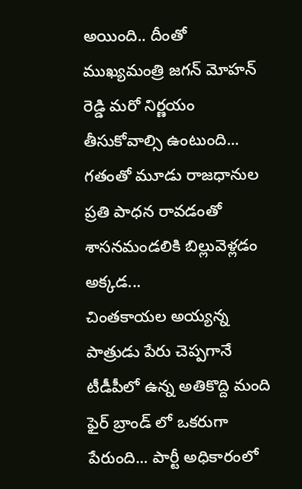అయింది.. దీంతో ముఖ్యమంత్రి జగన్ మోహన్ రెడ్డి మరో నిర్ణయం తీసుకోవాల్సి ఉంటుంది... గతంతో మూడు రాజధానుల ప్రతి పాధన రావడంతో శాసనమండలికి బిల్లువెళ్లడం అక్కడ...
చింతకాయల అయ్యన్న పాత్రుడు పేరు చెప్పగానే టీడీపీలో ఉన్న అతికొద్ది మంది ఫైర్ బ్రాండ్ లో ఒకరుగా పేరుంది... పార్టీ అధికారంలో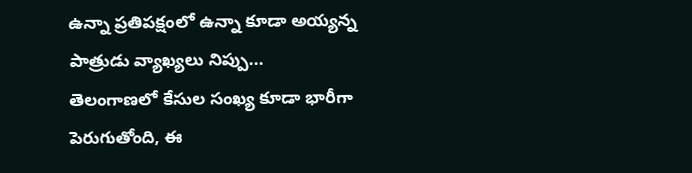ఉన్నా ప్రతిపక్షంలో ఉన్నా కూడా అయ్యన్న పాత్రుడు వ్యాఖ్యలు నిప్పు...
తెలంగాణలో కేసుల సంఖ్య కూడా భారీగా పెరుగుతోంది, ఈ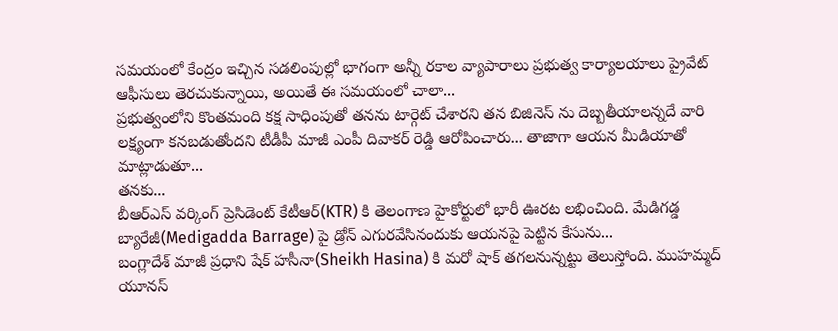సమయంలో కేంద్రం ఇచ్చిన సడలింపుల్లో భాగంగా అన్నీ రకాల వ్యాపారాలు ప్రభుత్వ కార్యాలయాలు ప్రైవేట్ ఆఫీసులు తెరచుకున్నాయి, అయితే ఈ సమయంలో చాలా...
ప్రభుత్వంలోని కొంతమంది కక్ష సాధింపుతో తనను టార్గెట్ చేశారని తన బిజినెస్ ను దెబ్బతీయాలన్నదే వారి లక్ష్యంగా కనబడుతోందని టీడీపీ మాజీ ఎంపీ దివాకర్ రెడ్డి ఆరోపించారు... తాజాగా ఆయన మీడియాతో మాట్లాడుతూ...
తనకు...
బీఆర్ఎస్ వర్కింగ్ ప్రెసిడెంట్ కేటీఆర్(KTR) కి తెలంగాణ హైకోర్టులో భారీ ఊరట లభించింది. మేడిగడ్డ బ్యారేజీ(Medigadda Barrage) పై డ్రోన్ ఎగురవేసినందుకు ఆయనపై పెట్టిన కేసును...
బంగ్లాదేశ్ మాజీ ప్రధాని షేక్ హసీనా(Sheikh Hasina) కి మరో షాక్ తగలనున్నట్టు తెలుస్తోంది. ముహమ్మద్ యూనస్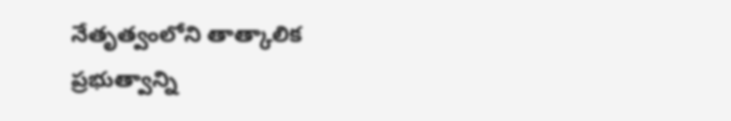నేతృత్వంలోని తాత్కాలిక ప్రభుత్వాన్ని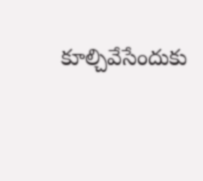కూల్చివేసేందుకు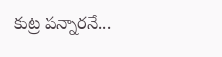కుట్ర పన్నారనే...